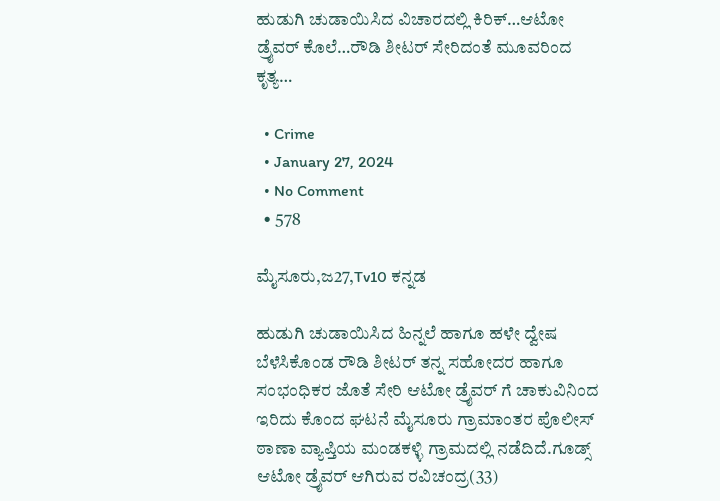ಹುಡುಗಿ ಚುಡಾಯಿಸಿದ ವಿಚಾರದಲ್ಲಿ ಕಿರಿಕ್…ಆಟೋ ಡ್ರೈವರ್ ಕೊಲೆ…ರೌಡಿ ಶೀಟರ್ ಸೇರಿದಂತೆ ಮೂವರಿಂದ ಕೃತ್ಯ…

  • Crime
  • January 27, 2024
  • No Comment
  • 578

ಮೈಸೂರು,ಜ27,Tv10 ಕನ್ನಡ

ಹುಡುಗಿ ಚುಡಾಯಿಸಿದ ಹಿನ್ನಲೆ ಹಾಗೂ ಹಳೇ ದ್ವೇಷ ಬೆಳೆಸಿಕೊಂಡ ರೌಡಿ ಶೀಟರ್ ತನ್ನ ಸಹೋದರ ಹಾಗೂ ಸಂಭಂಧಿಕರ ಜೊತೆ ಸೇರಿ ಆಟೋ ಡ್ರೈವರ್ ಗೆ ಚಾಕುವಿನಿಂದ ಇರಿದು ಕೊಂದ ಘಟನೆ ಮೈಸೂರು ಗ್ರಾಮಾಂತರ ಪೊಲೀಸ್ ಠಾಣಾ ವ್ಯಾಪ್ತಿಯ ಮಂಡಕಳ್ಳಿ ಗ್ರಾಮದಲ್ಲಿ ನಡೆದಿದೆ.ಗೂಡ್ಸ್ ಆಟೋ ಡ್ರೈವರ್ ಆಗಿರುವ ರವಿಚಂದ್ರ(33)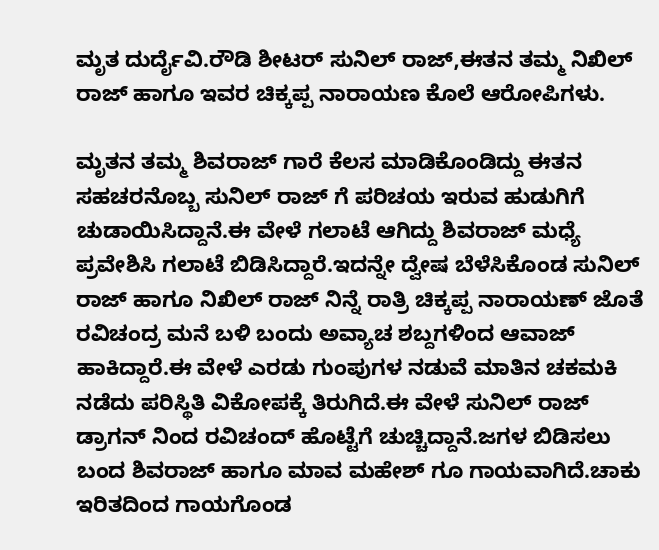ಮೃತ ದುರ್ದೈವಿ.ರೌಡಿ ಶೀಟರ್ ಸುನಿಲ್ ರಾಜ್,ಈತನ ತಮ್ಮ ನಿಖಿಲ್ ರಾಜ್ ಹಾಗೂ ಇವರ ಚಿಕ್ಕಪ್ಪ ನಾರಾಯಣ ಕೊಲೆ ಆರೋಪಿಗಳು.

ಮೃತನ ತಮ್ಮ ಶಿವರಾಜ್ ಗಾರೆ ಕೆಲಸ ಮಾಡಿಕೊಂಡಿದ್ದು ಈತನ ಸಹಚರನೊಬ್ಬ ಸುನಿಲ್ ರಾಜ್ ಗೆ ಪರಿಚಯ ಇರುವ ಹುಡುಗಿಗೆ ಚುಡಾಯಿಸಿದ್ದಾನೆ.ಈ ವೇಳೆ ಗಲಾಟೆ ಆಗಿದ್ದು ಶಿವರಾಜ್ ಮಧ್ಯೆ ಪ್ರವೇಶಿಸಿ ಗಲಾಟೆ ಬಿಡಿಸಿದ್ದಾರೆ.ಇದನ್ನೇ ದ್ವೇಷ ಬೆಳೆಸಿಕೊಂಡ ಸುನಿಲ್ ರಾಜ್ ಹಾಗೂ ನಿಖಿಲ್ ರಾಜ್ ನಿನ್ನೆ ರಾತ್ರಿ ಚಿಕ್ಕಪ್ಪ ನಾರಾಯಣ್ ಜೊತೆ ರವಿಚಂದ್ರ ಮನೆ ಬಳಿ ಬಂದು ಅವ್ಯಾಚ ಶಬ್ದಗಳಿಂದ ಆವಾಜ್ ಹಾಕಿದ್ದಾರೆ.ಈ ವೇಳೆ ಎರಡು ಗುಂಪುಗಳ ನಡುವೆ ಮಾತಿನ ಚಕಮಕಿ ನಡೆದು ಪರಿಸ್ಥಿತಿ ವಿಕೋಪಕ್ಕೆ ತಿರುಗಿದೆ.ಈ ವೇಳೆ ಸುನಿಲ್ ರಾಜ್ ಡ್ರಾಗನ್ ನಿಂದ ರವಿಚಂದ್ ಹೊಟ್ಟೆಗೆ ಚುಚ್ಚಿದ್ದಾನೆ.ಜಗಳ ಬಿಡಿಸಲು ಬಂದ ಶಿವರಾಜ್ ಹಾಗೂ ಮಾವ ಮಹೇಶ್ ಗೂ ಗಾಯವಾಗಿದೆ.ಚಾಕು ಇರಿತದಿಂದ ಗಾಯಗೊಂಡ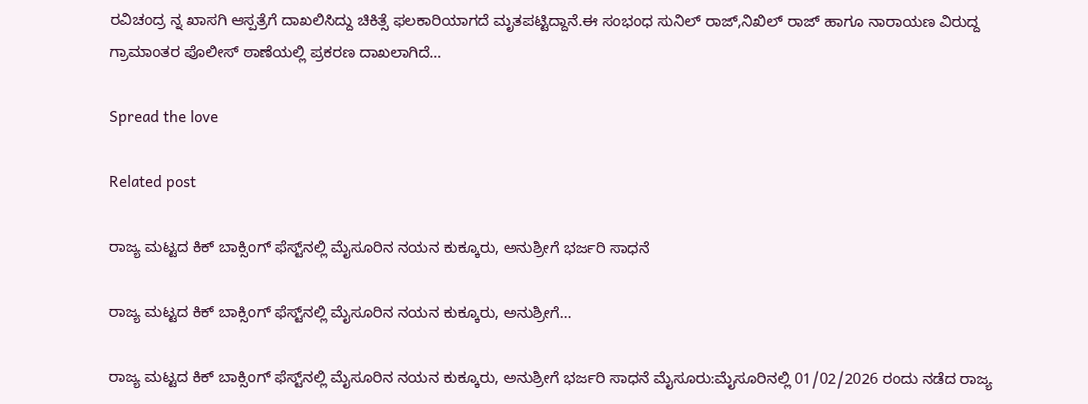ರವಿಚಂದ್ರ ನ್ನ ಖಾಸಗಿ ಆಸ್ಪತ್ರೆಗೆ ದಾಖಲಿಸಿದ್ದು ಚಿಕಿತ್ಸೆ ಫಲಕಾರಿಯಾಗದೆ ಮೃತಪಟ್ಟಿದ್ದಾನೆ.ಈ ಸಂಭಂಧ ಸುನಿಲ್ ರಾಜ್,ನಿಖಿಲ್ ರಾಜ್ ಹಾಗೂ ನಾರಾಯಣ ವಿರುದ್ದ ಗ್ರಾಮಾಂತರ ಪೊಲೀಸ್ ಠಾಣೆಯಲ್ಲಿ ಪ್ರಕರಣ ದಾಖಲಾಗಿದೆ…

Spread the love

Related post

ರಾಜ್ಯ ಮಟ್ಟದ ಕಿಕ್ ಬಾಕ್ಸಿಂಗ್ ಫೆಸ್ಟ್‌ನಲ್ಲಿ ಮೈಸೂರಿನ ನಯನ ಕುಕ್ಕೂರು, ಅನುಶ್ರೀಗೆ ಭರ್ಜರಿ ಸಾಧನೆ

ರಾಜ್ಯ ಮಟ್ಟದ ಕಿಕ್ ಬಾಕ್ಸಿಂಗ್ ಫೆಸ್ಟ್‌ನಲ್ಲಿ ಮೈಸೂರಿನ ನಯನ ಕುಕ್ಕೂರು, ಅನುಶ್ರೀಗೆ…

ರಾಜ್ಯ ಮಟ್ಟದ ಕಿಕ್ ಬಾಕ್ಸಿಂಗ್ ಫೆಸ್ಟ್‌ನಲ್ಲಿ ಮೈಸೂರಿನ ನಯನ ಕುಕ್ಕೂರು, ಅನುಶ್ರೀಗೆ ಭರ್ಜರಿ ಸಾಧನೆ ಮೈಸೂರು:ಮೈಸೂರಿನಲ್ಲಿ 01/02/2026 ರಂದು ನಡೆದ ರಾಜ್ಯ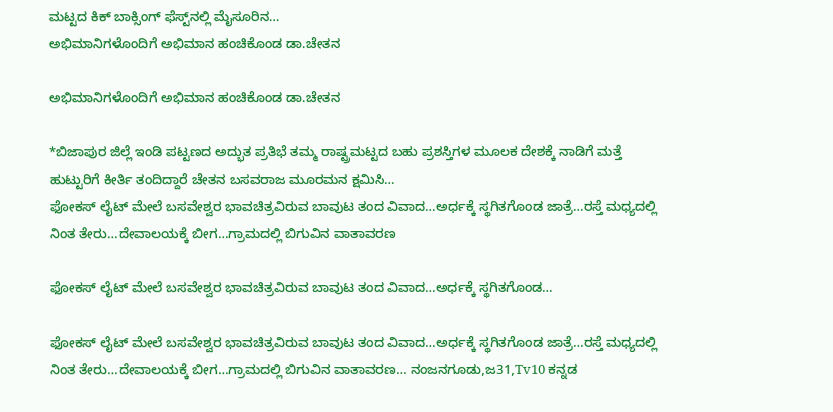ಮಟ್ಟದ ಕಿಕ್ ಬಾಕ್ಸಿಂಗ್ ಫೆಸ್ಟ್‌ನಲ್ಲಿ ಮೈಸೂರಿನ…
ಅಭಿಮಾನಿಗಳೊಂದಿಗೆ ಅಭಿಮಾನ ಹಂಚಿಕೊಂಡ ಡಾ.ಚೇತನ

ಅಭಿಮಾನಿಗಳೊಂದಿಗೆ ಅಭಿಮಾನ ಹಂಚಿಕೊಂಡ ಡಾ.ಚೇತನ

*ಬಿಜಾಪುರ ಜಿಲ್ಲೆ ಇಂಡಿ ಪಟ್ಟಣದ ಅದ್ಭುತ ಪ್ರತಿಭೆ ತಮ್ಮ ರಾಷ್ಟ್ರಮಟ್ಟದ ಬಹು ಪ್ರಶಸ್ತಿಗಳ ಮೂಲಕ ದೇಶಕ್ಕೆ ನಾಡಿಗೆ ಮತ್ತೆ ಹುಟ್ಟುರಿಗೆ ಕೀರ್ತಿ ತಂದಿದ್ದಾರೆ ಚೇತನ ಬಸವರಾಜ ಮೂರಮನ ಕ್ಷಮಿಸಿ…
ಫೋಕಸ್ ಲೈಟ್ ಮೇಲೆ ಬಸವೇಶ್ವರ ಭಾವಚಿತ್ರವಿರುವ ಬಾವುಟ ತಂದ ವಿವಾದ…ಅರ್ಧಕ್ಕೆ ಸ್ಥಗಿತಗೊಂಡ ಜಾತ್ರೆ…ರಸ್ತೆ ಮಧ್ಯದಲ್ಲಿ ನಿಂತ ತೇರು…ದೇವಾಲಯಕ್ಕೆ ಬೀಗ…ಗ್ರಾಮದಲ್ಲಿ ಬಿಗುವಿನ ವಾತಾವರಣ

ಫೋಕಸ್ ಲೈಟ್ ಮೇಲೆ ಬಸವೇಶ್ವರ ಭಾವಚಿತ್ರವಿರುವ ಬಾವುಟ ತಂದ ವಿವಾದ…ಅರ್ಧಕ್ಕೆ ಸ್ಥಗಿತಗೊಂಡ…

ಫೋಕಸ್ ಲೈಟ್ ಮೇಲೆ ಬಸವೇಶ್ವರ ಭಾವಚಿತ್ರವಿರುವ ಬಾವುಟ ತಂದ ವಿವಾದ…ಅರ್ಧಕ್ಕೆ ಸ್ಥಗಿತಗೊಂಡ ಜಾತ್ರೆ…ರಸ್ತೆ ಮಧ್ಯದಲ್ಲಿ ನಿಂತ ತೇರು…ದೇವಾಲಯಕ್ಕೆ ಬೀಗ…ಗ್ರಾಮದಲ್ಲಿ ಬಿಗುವಿನ ವಾತಾವರಣ… ನಂಜನಗೂಡು,ಜ31,Tv10 ಕನ್ನಡ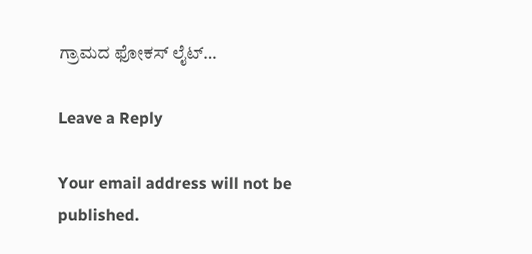ಗ್ರಾಮದ ಫೋಕಸ್ ಲೈಟ್…

Leave a Reply

Your email address will not be published.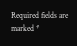Required fields are marked *